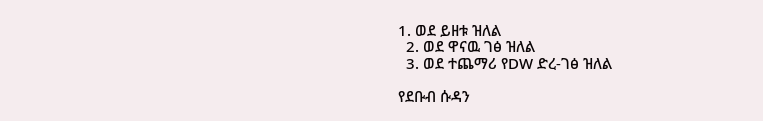1. ወደ ይዘቱ ዝለል
  2. ወደ ዋናዉ ገፅ ዝለል
  3. ወደ ተጨማሪ የDW ድረ-ገፅ ዝለል

የደቡብ ሱዳን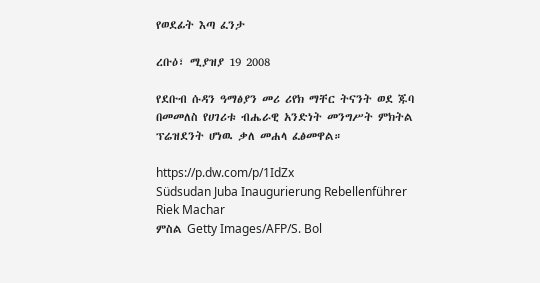የወደፊት እጣ ፈንታ

ረቡዕ፣ ሚያዝያ 19 2008

የደቡብ ሱዳን ዓማፅያን መሪ ሪየክ ማቸር ትናንት ወደ ጁባ በመመለስ የሀገሪቱ ብሔራዊ አንድነት መንግሥት ምክትል ፕሬዝደንት ሆነዉ ቃለ መሐላ ፈፅመዋል።

https://p.dw.com/p/1IdZx
Südsudan Juba Inaugurierung Rebellenführer Riek Machar
ምስል Getty Images/AFP/S. Bol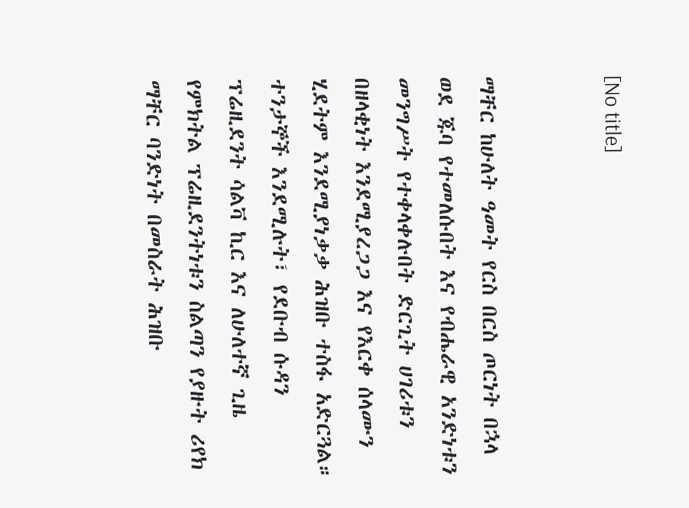[No title]


ማቸር ከሁለት ዓመት የርስ በርስ ጦርነት በኋላ ወደ ጁባ የተመለሱበት እና የብሔራዊ አንድነቱን መንግሥት የተቀላቀሉበት ድርጊት ሀገሪቱን በዘላቂነት እንደሚያረጋጋ እና የእርቀ ሰላሙን ሂደትም እንደሚያነቃቃ ሕዝቡ ተስፋ አድርጓል። ተንታኞች እንደሚሉት፣ የደቡብ ሱዳን ፕሬዚደንት ሳልቫ ኪር እና ለሁለተኛ ጊዜ የምክትል ፕሬዚደንትነቱን ስልጣን የያዙት ሪየክ ማቸር ባንድነት በመስራት ሕዝቡ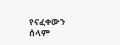የናፈቀውን ሰላም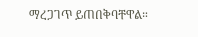ማረጋገጥ ይጠበቅባቸዋል።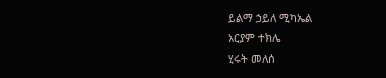ይልማ ኃይለ ሚካኤል
አርያም ተክሌ
ሂሩት መለሰ